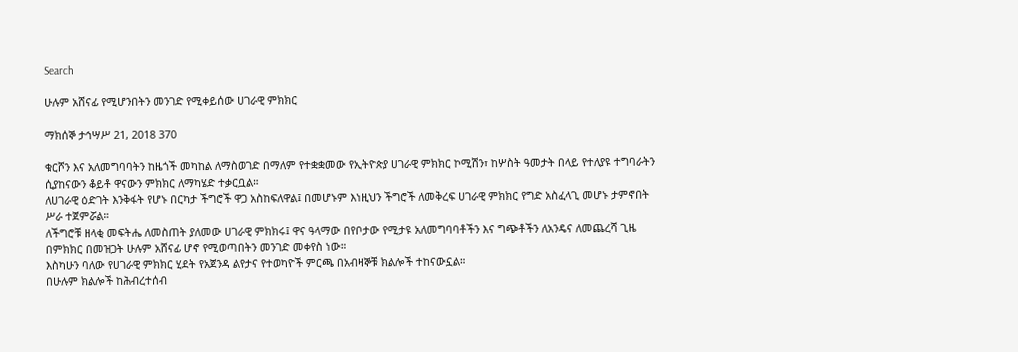Search

ሁሉም አሸናፊ የሚሆንበትን መንገድ የሚቀይሰው ሀገራዊ ምክክር

ማክሰኞ ታኅሣሥ 21, 2018 370

ቁርሾን እና አለመግባባትን ከዜጎች መካከል ለማስወገድ በማለም የተቋቋመው የኢትዮጵያ ሀገራዊ ምክክር ኮሚሽን፣ ከሦስት ዓመታት በላይ የተለያዩ ተግባራትን ሲያከናውን ቆይቶ ዋናውን ምክክር ለማካሄድ ተቃርቧል።
ለሀገራዊ ዕድገት እንቅፋት የሆኑ በርካታ ችግሮች ዋጋ አስከፍለዋል፤ በመሆኑም እነዚህን ችግሮች ለመቅረፍ ሀገራዊ ምክክር የግድ አስፈላጊ መሆኑ ታምኖበት ሥራ ተጀምሯል።
ለችግሮቹ ዘላቂ መፍትሔ ለመስጠት ያለመው ሀገራዊ ምክክሩ፤ ዋና ዓላማው በየቦታው የሚታዩ አለመግባባቶችን እና ግጭቶችን ለአንዴና ለመጨረሻ ጊዜ በምክክር በመዝጋት ሁሉም አሸናፊ ሆኖ የሚወጣበትን መንገድ መቀየስ ነው።
እስካሁን ባለው የሀገራዊ ምክክር ሂደት የአጀንዳ ልየታና የተወካዮች ምርጫ በአብዛኞቹ ክልሎች ተከናውኗል።
በሁሉም ክልሎች ከሕብረተሰብ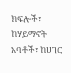ክፍሎች፣ ከሃይማኖት አባቶች፣ ከሀገር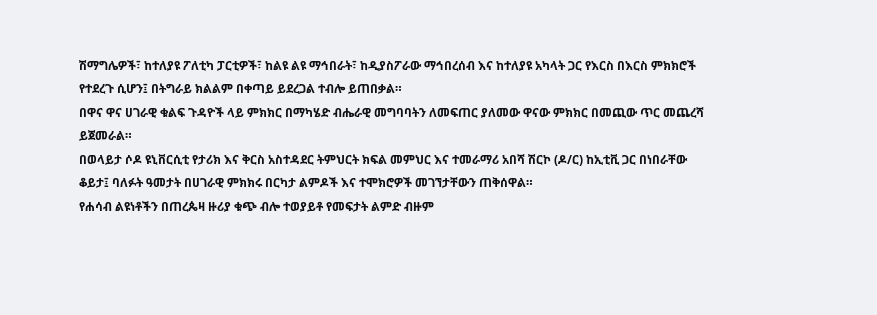ሽማግሌዎች፣ ከተለያዩ ፖለቲካ ፓርቲዎች፣ ከልዩ ልዩ ማኅበራት፣ ከዲያስፖራው ማኅበረሰብ እና ከተለያዩ አካላት ጋር የእርስ በእርስ ምክክሮች የተደረጉ ሲሆን፤ በትግራይ ክልልም በቀጣይ ይደረጋል ተብሎ ይጠበቃል።
በዋና ዋና ሀገራዊ ቁልፍ ጉዳዮች ላይ ምክክር በማካሄድ ብሔራዊ መግባባትን ለመፍጠር ያለመው ዋናው ምክክር በመጪው ጥር መጨረሻ ይጀመራል።
በወላይታ ሶዶ ዩኒቨርሲቲ የታሪክ እና ቅርስ አስተዳደር ትምህርት ክፍል መምህር እና ተመራማሪ አበሻ ሽርኮ (ዶ/ር) ከኢቲቪ ጋር በነበራቸው ቆይታ፤ ባለፉት ዓመታት በሀገራዊ ምክክሩ በርካታ ልምዶች እና ተሞክሮዎች መገኘታቸውን ጠቅሰዋል።
የሐሳብ ልዩነቶችን በጠረጴዛ ዙሪያ ቁጭ ብሎ ተወያይቶ የመፍታት ልምድ ብዙም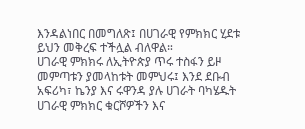እንዳልነበር በመግለጽ፤ በሀገራዊ የምክክር ሂደቱ ይህን መቅረፍ ተችሏል ብለዋል።
ሀገራዊ ምክክሩ ለኢትዮጵያ ጥሩ ተስፋን ይዞ መምጣቱን ያመላከቱት መምህሩ፤ እንደ ደቡብ አፍሪካ፣ ኬንያ እና ሩዋንዳ ያሉ ሀገራት ባካሄዱት ሀገራዊ ምክክር ቁርሾዎችን እና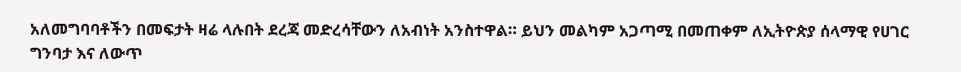አለመግባባቶችን በመፍታት ዛሬ ላሉበት ደረጃ መድረሳቸውን ለአብነት አንስተዋል። ይህን መልካም አጋጣሚ በመጠቀም ለኢትዮጵያ ሰላማዊ የሀገር ግንባታ እና ለውጥ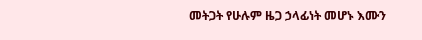መትጋት የሁሉም ዜጋ ኃላፊነት መሆኑ እሙን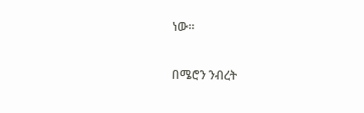ነው።

በሜሮን ንብረት